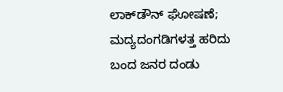ಲಾಕ್‌ಡೌನ್ ಘೋಷಣೆ; ಮದ್ಯದಂಗಡಿಗಳತ್ತ ಹರಿದು ಬಂದ ಜನರ ದಂಡು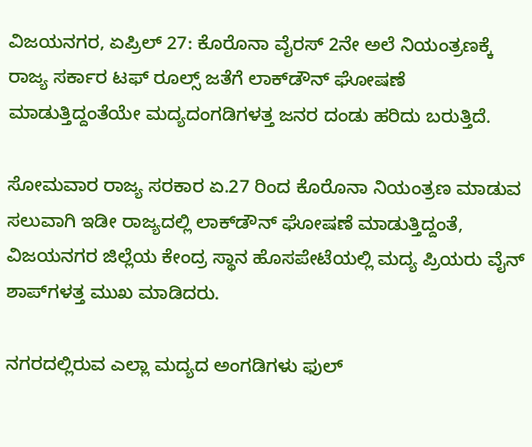ವಿಜಯನಗರ, ಏಪ್ರಿಲ್ 27: ಕೊರೊನಾ ವೈರಸ್ 2ನೇ ಅಲೆ ನಿಯಂತ್ರಣಕ್ಕೆ ರಾಜ್ಯ ಸರ್ಕಾರ ಟಫ್ ರೂಲ್ಸ್ ಜತೆಗೆ ಲಾಕ್‌ಡೌನ್ ಘೋಷಣೆ ಮಾಡುತ್ತಿದ್ದಂತೆಯೇ ಮದ್ಯದಂಗಡಿಗಳತ್ತ ಜನರ ದಂಡು ಹರಿದು ಬರುತ್ತಿದೆ.

ಸೋಮವಾರ ರಾಜ್ಯ ಸರಕಾರ ಏ.27 ರಿಂದ ಕೊರೊನಾ ನಿಯಂತ್ರಣ ಮಾಡುವ ಸಲುವಾಗಿ ಇಡೀ ರಾಜ್ಯದಲ್ಲಿ ಲಾಕ್‌ಡೌನ್ ಘೋಷಣೆ ಮಾಡುತ್ತಿದ್ದಂತೆ, ವಿಜಯನಗರ ಜಿಲ್ಲೆಯ ಕೇಂದ್ರ ಸ್ಥಾನ ಹೊಸಪೇಟೆಯಲ್ಲಿ ಮದ್ಯ ಪ್ರಿಯರು ವೈನ್ ಶಾಪ್‌ಗಳತ್ತ ಮುಖ ಮಾಡಿದರು.

ನಗರದಲ್ಲಿರುವ ಎಲ್ಲಾ ಮದ್ಯದ ಅಂಗಡಿಗಳು ಫುಲ್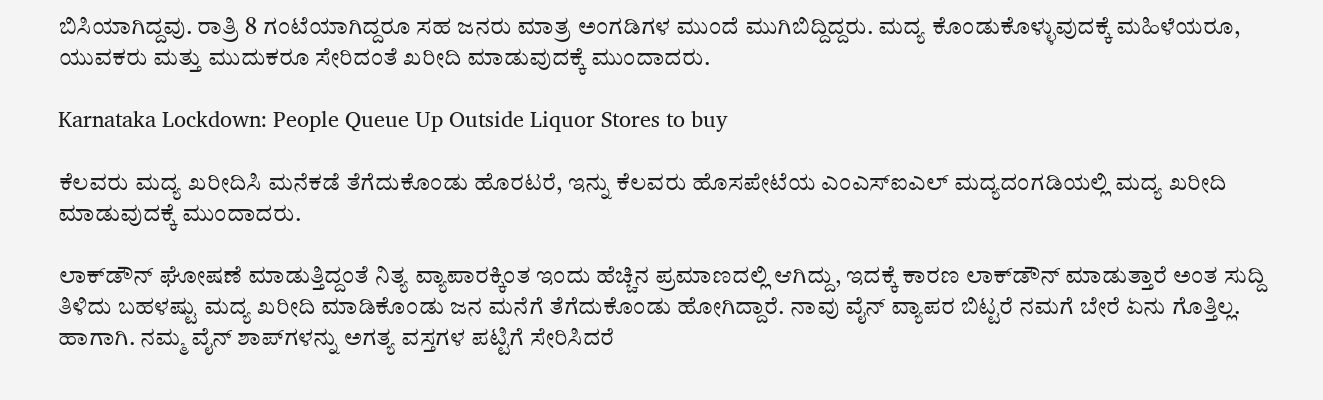ಬಿಸಿಯಾಗಿದ್ದವು. ರಾತ್ರಿ 8 ಗಂಟೆಯಾಗಿದ್ದರೂ ಸಹ ಜನರು ಮಾತ್ರ ಅಂಗಡಿಗಳ ಮುಂದೆ ಮುಗಿಬಿದ್ದಿದ್ದರು. ಮದ್ಯ ಕೊಂಡುಕೊಳ್ಳುವುದಕ್ಕೆ ಮಹಿಳೆಯರೂ, ಯುವಕರು ಮತ್ತು ಮುದುಕರೂ ಸೇರಿದಂತೆ ಖರೀದಿ ಮಾಡುವುದಕ್ಕೆ ಮುಂದಾದರು.

Karnataka Lockdown: People Queue Up Outside Liquor Stores to buy

ಕೆಲವರು ಮದ್ಯ ಖರೀದಿಸಿ ಮನೆಕಡೆ ತೆಗೆದುಕೊಂಡು ಹೊರಟರೆ, ಇನ್ನು ಕೆಲವರು ಹೊಸಪೇಟೆಯ ಎಂಎಸ್ಐಎಲ್ ಮದ್ಯದಂಗಡಿಯಲ್ಲಿ ಮದ್ಯ ಖರೀದಿ ಮಾಡುವುದಕ್ಕೆ ಮುಂದಾದರು.

ಲಾಕ್‌ಡೌನ್ ಘೋಷಣೆ ಮಾಡುತ್ತಿದ್ದಂತೆ ನಿತ್ಯ ವ್ಯಾಪಾರಕ್ಕಿಂತ ಇಂದು ಹೆಚ್ಚಿನ ಪ್ರಮಾಣದಲ್ಲಿ ಆಗಿದ್ದು, ಇದಕ್ಕೆ ಕಾರಣ ಲಾಕ್‌ಡೌನ್ ಮಾಡುತ್ತಾರೆ ಅಂತ ಸುದ್ದಿ ತಿಳಿದು ಬಹಳಷ್ಟು ಮದ್ಯ ಖರೀದಿ ಮಾಡಿಕೊಂಡು ಜನ ಮನೆಗೆ ತೆಗೆದುಕೊಂಡು ಹೋಗಿದ್ದಾರೆ. ನಾವು ವೈನ್ ವ್ಯಾಪರ ಬಿಟ್ಟರೆ ನಮಗೆ ಬೇರೆ ಏನು ಗೊತ್ತಿಲ್ಲ. ಹಾಗಾಗಿ. ನಮ್ಮ ವೈನ್ ಶಾಪ್‌ಗಳನ್ನು ಅಗತ್ಯ ವಸ್ತಗಳ ಪಟ್ಟಿಗೆ ಸೇರಿಸಿದರೆ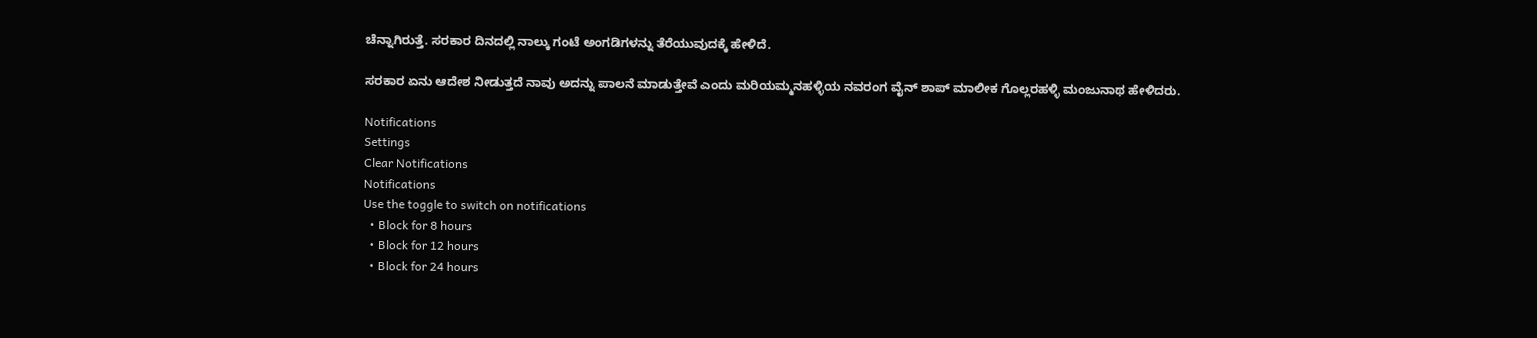ಚೆನ್ನಾಗಿರುತ್ತೆ. ಸರಕಾರ ದಿನದಲ್ಲಿ ನಾಲ್ಕು ಗಂಟೆ ಅಂಗಡಿಗಳನ್ನು ತೆರೆಯುವುದಕ್ಕೆ ಹೇಳಿದೆ.

ಸರಕಾರ ಏನು ಆದೇಶ ನೀಡುತ್ತದೆ ನಾವು ಅದನ್ನು ಪಾಲನೆ ಮಾಡುತ್ತೇವೆ ಎಂದು ಮರಿಯಮ್ಮನಹಳ್ಳಿಯ ನವರಂಗ ವೈನ್ ಶಾಪ್ ಮಾಲೀಕ ಗೊಲ್ಲರಹಳ್ಳಿ ಮಂಜುನಾಥ ಹೇಳಿದರು.

Notifications
Settings
Clear Notifications
Notifications
Use the toggle to switch on notifications
  • Block for 8 hours
  • Block for 12 hours
  • Block for 24 hours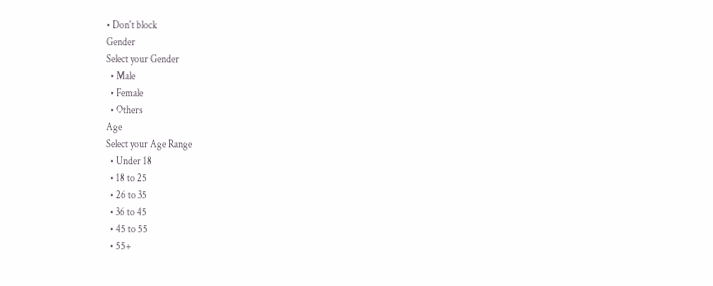• Don't block
Gender
Select your Gender
  • Male
  • Female
  • Others
Age
Select your Age Range
  • Under 18
  • 18 to 25
  • 26 to 35
  • 36 to 45
  • 45 to 55
  • 55+